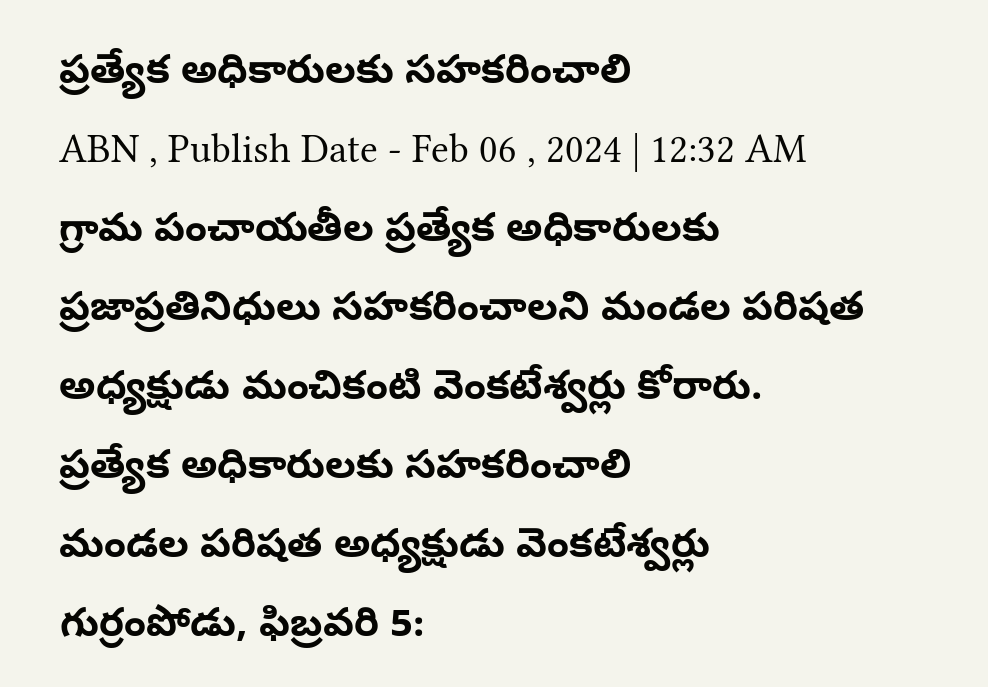ప్రత్యేక అధికారులకు సహకరించాలి
ABN , Publish Date - Feb 06 , 2024 | 12:32 AM
గ్రామ పంచాయతీల ప్రత్యేక అధికారులకు ప్రజాప్రతినిధులు సహకరించాలని మండల పరిషత అధ్యక్షుడు మంచికంటి వెంకటేశ్వర్లు కోరారు.
ప్రత్యేక అధికారులకు సహకరించాలి
మండల పరిషత అధ్యక్షుడు వెంకటేశ్వర్లు
గుర్రంపోడు, ఫిబ్రవరి 5: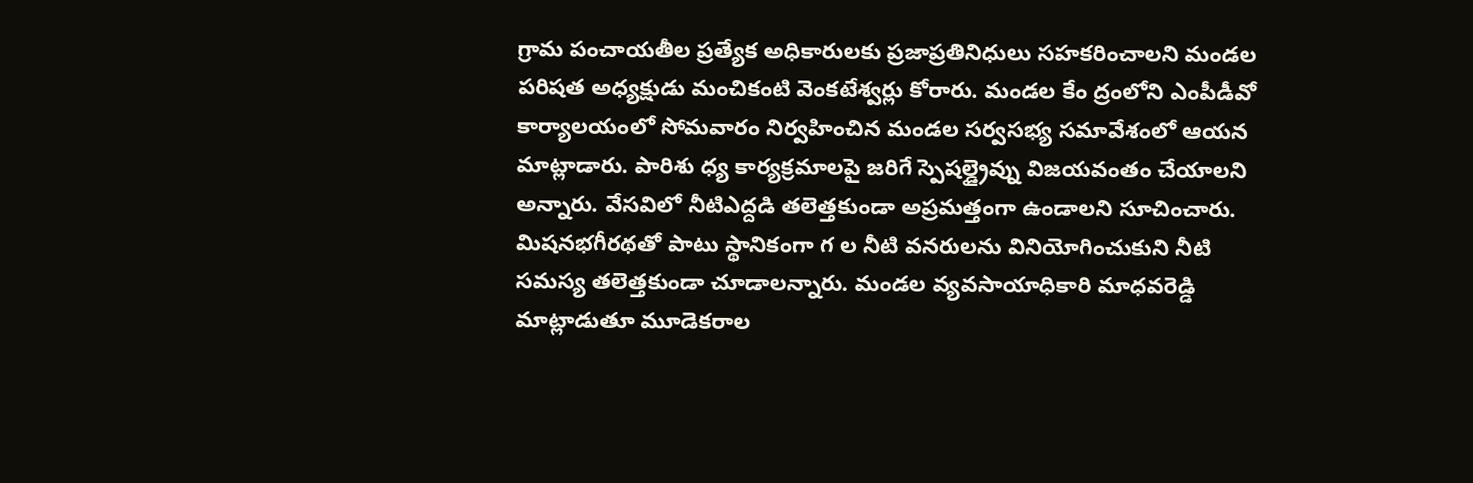గ్రామ పంచాయతీల ప్రత్యేక అధికారులకు ప్రజాప్రతినిధులు సహకరించాలని మండల పరిషత అధ్యక్షుడు మంచికంటి వెంకటేశ్వర్లు కోరారు. మండల కేం ద్రంలోని ఎంపీడీవో కార్యాలయంలో సోమవారం నిర్వహించిన మండల సర్వసభ్య సమావేశంలో ఆయన మాట్లాడారు. పారిశు ధ్య కార్యక్రమాలపై జరిగే స్పెషల్డ్రైవ్ను విజయవంతం చేయాలని అన్నారు. వేసవిలో నీటిఎద్దడి తలెత్తకుండా అప్రమత్తంగా ఉండాలని సూచించారు. మిషనభగీరథతో పాటు స్థానికంగా గ ల నీటి వనరులను వినియోగించుకుని నీటి సమస్య తలెత్తకుండా చూడాలన్నారు. మండల వ్యవసాయాధికారి మాధవరెడ్డి మాట్లాడుతూ మూడెకరాల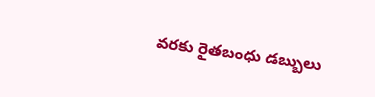వరకు రైతబంధు డబ్బులు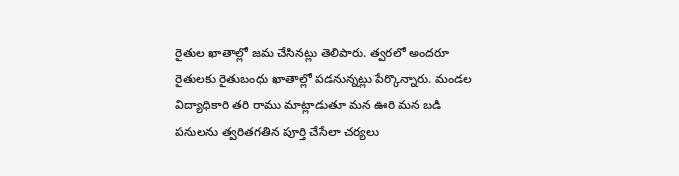రైతుల ఖాతాల్లో జమ చేసినట్లు తెలిపారు. త్వరలో అందరూ రైతులకు రైతుబంధు ఖాతాల్లో పడనున్నట్లు పేర్కొన్నారు. మండల విద్యాధికారి తరి రాము మాట్లాడుతూ మన ఊరి మన బడి పనులను త్వరితగతిన పూర్తి చేసేలా చర్యలు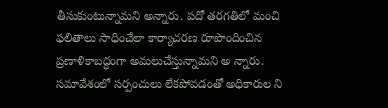తీసుకుంటున్నామని అన్నారు. పదో తరగతిలో మంచి ఫలితాలు సాధించేలా కార్యాచరణ రూపొందించిన ప్రణాళికాబద్ధంగా అమలుచేస్తున్నామని అ న్నారు. సమావేశంలో సర్పంచులు లేకపోవడంతో అధికారుల ని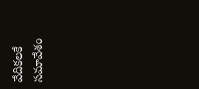వేదికలకే సమావేశం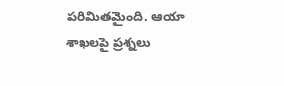పరిమితమైంది. ఆయా శాఖలపై ప్రశ్నలు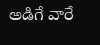అడిగే వారే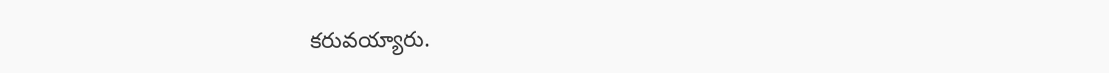కరువయ్యారు.